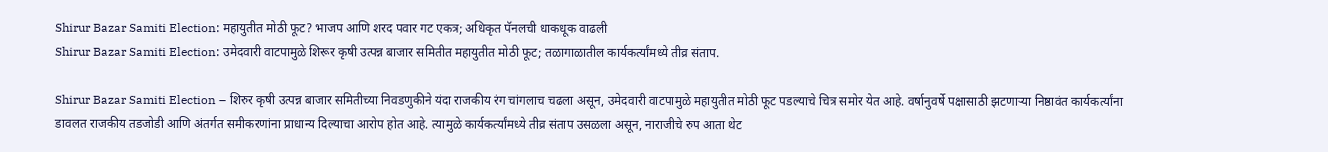Shirur Bazar Samiti Election: महायुतीत मोठी फूट? भाजप आणि शरद पवार गट एकत्र; अधिकृत पॅनलची धाकधूक वाढली
Shirur Bazar Samiti Election: उमेदवारी वाटपामुळे शिरूर कृषी उत्पन्न बाजार समितीत महायुतीत मोठी फूट; तळागाळातील कार्यकर्त्यांमध्ये तीव्र संताप.

Shirur Bazar Samiti Election – शिरुर कृषी उत्पन्न बाजार समितीच्या निवडणुकीने यंदा राजकीय रंग चांगलाच चढला असून, उमेदवारी वाटपामुळे महायुतीत मोठी फूट पडल्याचे चित्र समोर येत आहे. वर्षानुवर्षे पक्षासाठी झटणाऱ्या निष्ठावंत कार्यकर्त्यांना डावलत राजकीय तडजोडी आणि अंतर्गत समीकरणांना प्राधान्य दिल्याचा आरोप होत आहे. त्यामुळे कार्यकर्त्यांमध्ये तीव्र संताप उसळला असून, नाराजीचे रुप आता थेट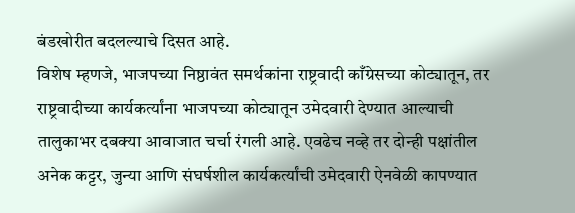बंडखोरीत बदलल्याचे दिसत आहे.
विशेष म्हणजे, भाजपच्या निष्ठावंत समर्थकांना राष्ट्रवादी काँग्रेसच्या कोट्यातून, तर राष्ट्रवादीच्या कार्यकर्त्यांना भाजपच्या कोट्यातून उमेदवारी देण्यात आल्याची तालुकाभर दबक्या आवाजात चर्चा रंगली आहे. एवढेच नव्हे तर दोन्ही पक्षांतील अनेक कट्टर, जुन्या आणि संघर्षशील कार्यकर्त्यांची उमेदवारी ऐनवेळी कापण्यात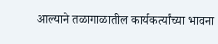आल्याने तळागाळातील कार्यकर्त्यांच्या भावना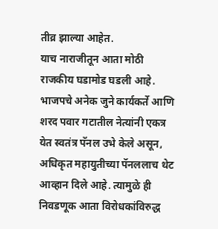तीव्र झाल्या आहेत.
याच नाराजीतून आता मोठी राजकीय घडामोड घडली आहे. भाजपचे अनेक जुने कार्यकर्ते आणि शरद पवार गटातील नेत्यांनी एकत्र येत स्वतंत्र पॅनल उभे केले असून, अधिकृत महायुतीच्या पॅनललाच थेट आव्हान दिले आहे. त्यामुळे ही निवडणूक आता विरोधकांविरुद्ध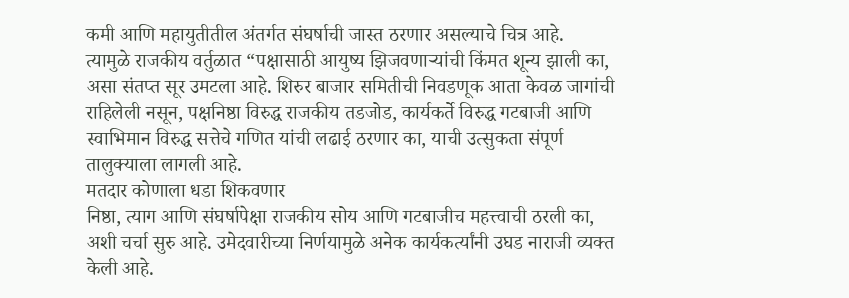कमी आणि महायुतीतील अंतर्गत संघर्षाची जास्त ठरणार असल्याचे चित्र आहे.
त्यामुळे राजकीय वर्तुळात “पक्षासाठी आयुष्य झिजवणाऱ्यांची किंमत शून्य झाली का, असा संतप्त सूर उमटला आहे. शिरुर बाजार समितीची निवडणूक आता केवळ जागांची राहिलेली नसून, पक्षनिष्ठा विरुद्ध राजकीय तडजोड, कार्यकर्ते विरुद्ध गटबाजी आणि स्वाभिमान विरुद्ध सत्तेचे गणित यांची लढाई ठरणार का, याची उत्सुकता संपूर्ण तालुक्याला लागली आहे.
मतदार कोणाला धडा शिकवणार
निष्ठा, त्याग आणि संघर्षापेक्षा राजकीय सोय आणि गटबाजीच महत्त्वाची ठरली का, अशी चर्चा सुरु आहे. उमेदवारीच्या निर्णयामुळे अनेक कार्यकर्त्यांनी उघड नाराजी व्यक्त केली आहे.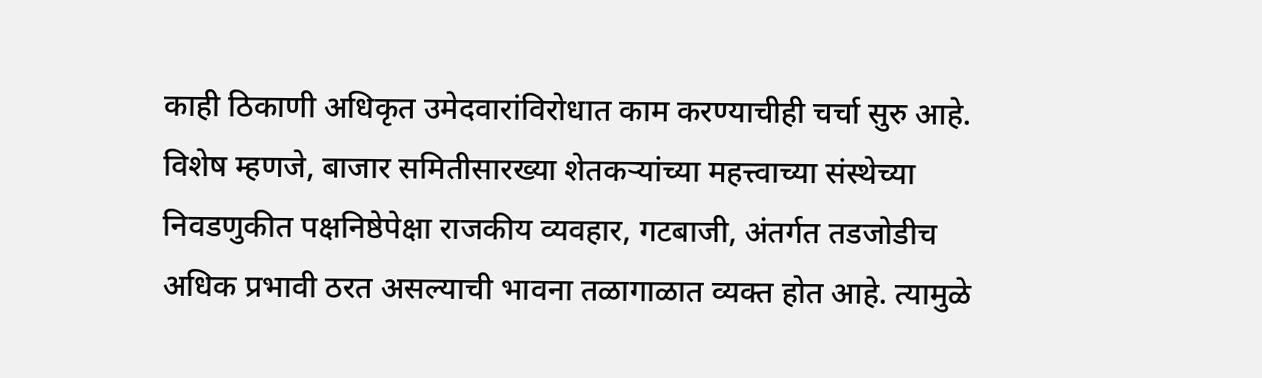काही ठिकाणी अधिकृत उमेदवारांविरोधात काम करण्याचीही चर्चा सुरु आहे. विशेष म्हणजे, बाजार समितीसारख्या शेतकऱ्यांच्या महत्त्वाच्या संस्थेच्या निवडणुकीत पक्षनिष्ठेपेक्षा राजकीय व्यवहार, गटबाजी, अंतर्गत तडजोडीच अधिक प्रभावी ठरत असल्याची भावना तळागाळात व्यक्त होत आहे. त्यामुळे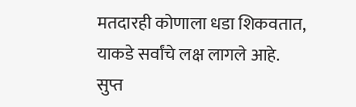मतदारही कोणाला धडा शिकवतात, याकडे सर्वांचे लक्ष लागले आहे.
सुप्त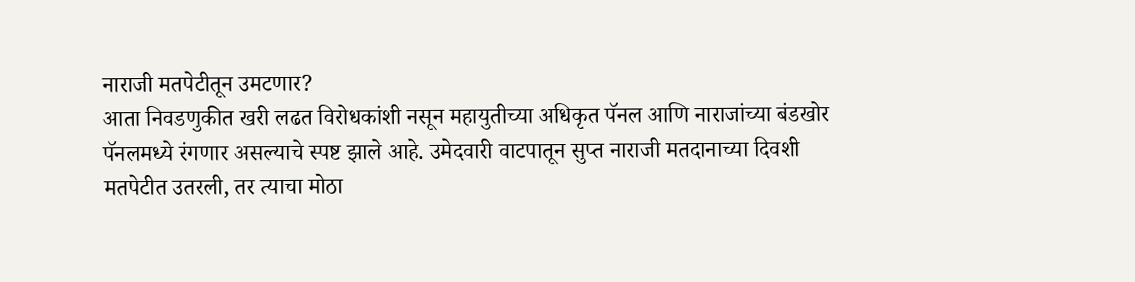नाराजी मतपेटीतून उमटणार?
आता निवडणुकीत खरी लढत विरोधकांशी नसून महायुतीच्या अधिकृत पॅनल आणि नाराजांच्या बंडखोर पॅनलमध्ये रंगणार असल्याचे स्पष्ट झाले आहे. उमेदवारी वाटपातून सुप्त नाराजी मतदानाच्या दिवशी मतपेटीत उतरली, तर त्याचा मोठा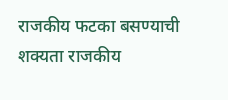राजकीय फटका बसण्याची शक्यता राजकीय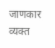जाणकार व्यक्त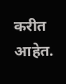करीत आहेत.